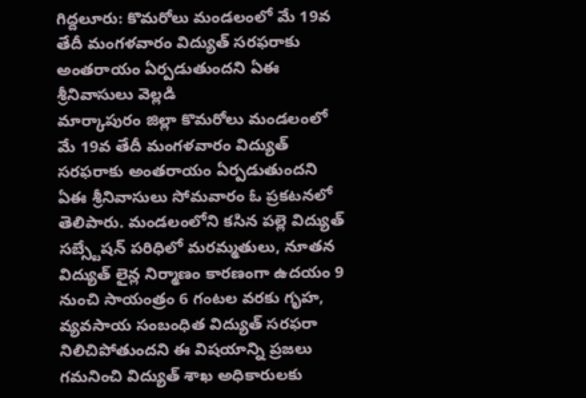గిద్దలూరు: కొమరోలు మండలంలో మే 19వ తేదీ మంగళవారం విద్యుత్ సరఫరాకు అంతరాయం ఏర్పడుతుందని ఏఈ శ్రీనివాసులు వెల్లడి
మార్కాపురం జిల్లా కొమరోలు మండలంలో మే 19వ తేదీ మంగళవారం విద్యుత్ సరఫరాకు అంతరాయం ఏర్పడుతుందని ఏఈ శ్రీనివాసులు సోమవారం ఓ ప్రకటనలో తెలిపారు. మండలంలోని కసిన పల్లె విద్యుత్ సబ్స్టేషన్ పరిధిలో మరమ్మతులు, నూతన విద్యుత్ లైన్ల నిర్మాణం కారణంగా ఉదయం 9 నుంచి సాయంత్రం 6 గంటల వరకు గృహ, వ్యవసాయ సంబంధిత విద్యుత్ సరఫరా నిలిచిపోతుందని ఈ విషయాన్ని ప్రజలు గమనించి విద్యుత్ శాఖ అధికారులకు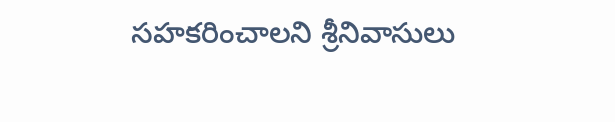సహకరించాలని శ్రీనివాసులు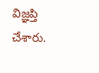విజ్ఞప్తి చేశారు.